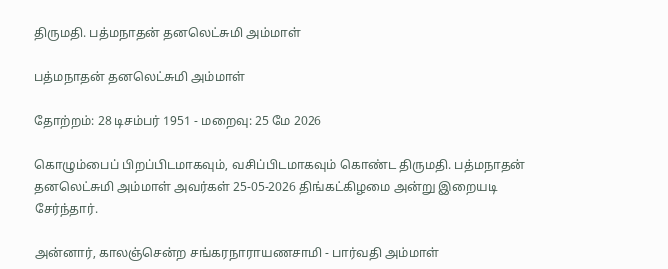திருமதி. பத்மநாதன் தனலெட்சுமி அம்மாள்

பத்மநாதன் தனலெட்சுமி அம்மாள்

தோற்றம்: 28 டிசம்பர் 1951 - மறைவு: 25 மே 2026

கொழும்பைப் பிறப்பிடமாகவும், வசிப்பிடமாகவும் கொண்ட திருமதி. பத்மநாதன் தனலெட்சுமி அம்மாள் அவர்கள் 25-05-2026 திங்கட்கிழமை அன்று இறையடி சேர்ந்தார்.

அன்னார், காலஞ்சென்ற சங்கரநாராயணசாமி - பார்வதி அம்மாள்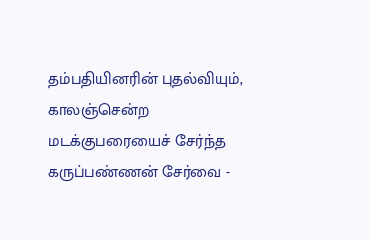தம்பதியினரின் புதல்வியும், காலஞ்சென்ற மடக்குபரையைச் சேர்ந்த கருப்பண்ணன் சேர்வை -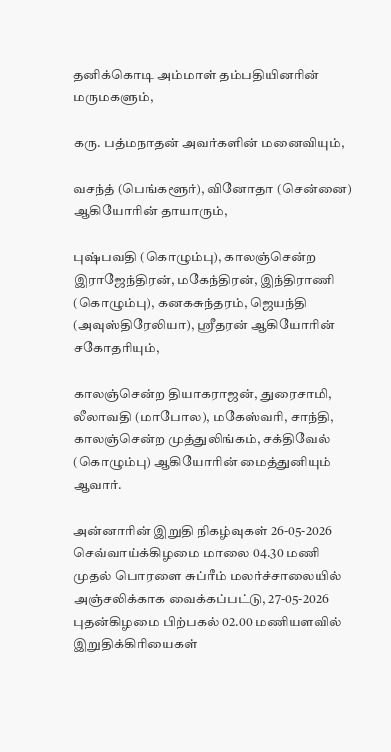தனிக்கொடி அம்மாள் தம்பதியினரின் மருமகளும்,

கரு. பத்மநாதன் அவர்களின் மனைவியும்,

வசந்த் (பெங்களூர்), வினோதா (சென்னை) ஆகியோரின் தாயாரும்,

புஷ்பவதி (கொழும்பு), காலஞ்சென்ற இராஜேந்திரன், மகேந்திரன், இந்திராணி (கொழும்பு), கனகசுந்தரம், ஜெயந்தி (அவுஸ்திரேலியா), ஸ்ரீதரன் ஆகியோரின் சகோதரியும்,

காலஞ்சென்ற தியாகராஜன், துரைசாமி, லீலாவதி (மாபோல), மகேஸ்வரி, சாந்தி, காலஞ்சென்ற முத்துலிங்கம், சக்திவேல் (கொழும்பு) ஆகியோரின் மைத்துனியும் ஆவார்.

அன்னாரின் இறுதி நிகழ்வுகள் 26-05-2026 செவ்வாய்க்கிழமை மாலை 04.30 மணி முதல் பொரளை சுப்ரீம் மலர்ச்சாலையில் அஞ்சலிக்காக வைக்கப்பட்டு, 27-05-2026 புதன்கிழமை பிற்பகல் 02.00 மணியளவில் இறுதிக்கிரியைகள்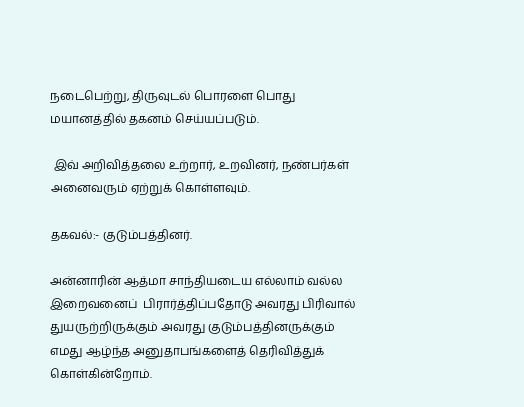நடைபெற்று, திருவுடல் பொரளை பொது மயானத்தில் தகனம் செய்யப்படும்.

 இவ் அறிவித்தலை உற்றார், உறவினர், நண்பர்கள் அனைவரும் ஏற்றுக் கொள்ளவும்.

தகவல்:- குடும்பத்தினர்.

அன்னாரின் ஆத்மா சாந்தியடைய எல்லாம் வல்ல இறைவனைப்  பிரார்த்திப்பதோடு அவரது பிரிவால் துயருற்றிருக்கும் அவரது குடும்பத்தினருக்கும் எமது ஆழ்ந்த அனுதாபங்களைத் தெரிவித்துக் கொள்கின்றோம்.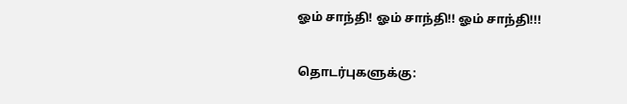ஓம் சாந்தி! ஓம் சாந்தி!! ஓம் சாந்தி!!!

தொடர்புகளுக்கு: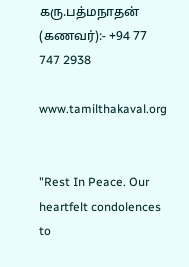கரு.பத்மநாதன் (கணவர்):- +94 77 747 2938

www.tamilthakaval.org


"Rest In Peace. Our heartfelt condolences to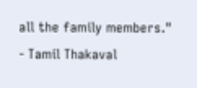all the family members."
- Tamil Thakaval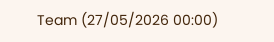Team (27/05/2026 00:00)